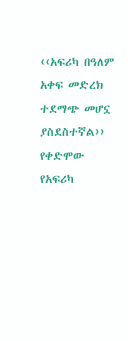‹‹አፍሪካ በዓለም አቀፍ መድረክ ተደማጭ መሆኗ ያስደስተኛል››
የቀድሞው የአፍሪካ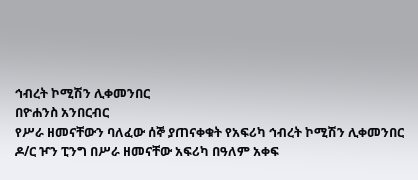ኅብረት ኮሚሽን ሊቀመንበር
በዮሐንስ አንበርብር
የሥራ ዘመናቸውን ባለፈው ሰኞ ያጠናቀቁት የአፍሪካ ኅብረት ኮሚሽን ሊቀመንበር ዶ/ር ዦን ፒንግ በሥራ ዘመናቸው አፍሪካ በዓለም አቀፍ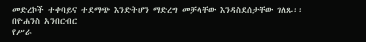መድረኮች ተቀባይና ተደማጭ እንድትሆን ማድረግ መቻላቸው እንዳስደሰታቸው ገለጹ፡፡
በዮሐንስ አንበርብር
የሥራ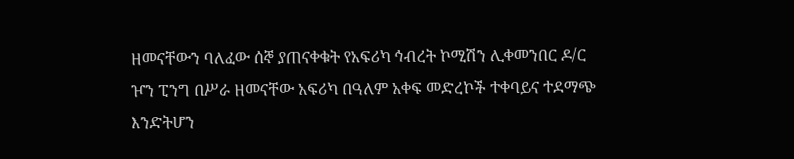ዘመናቸውን ባለፈው ሰኞ ያጠናቀቁት የአፍሪካ ኅብረት ኮሚሽን ሊቀመንበር ዶ/ር ዦን ፒንግ በሥራ ዘመናቸው አፍሪካ በዓለም አቀፍ መድረኮች ተቀባይና ተደማጭ እንድትሆን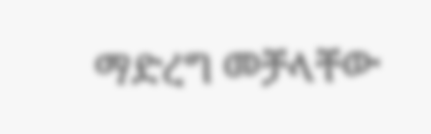ማድረግ መቻላቸው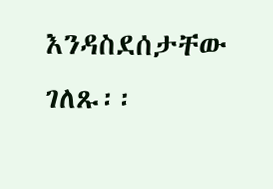እንዳስደሰታቸው ገለጹ፡፡